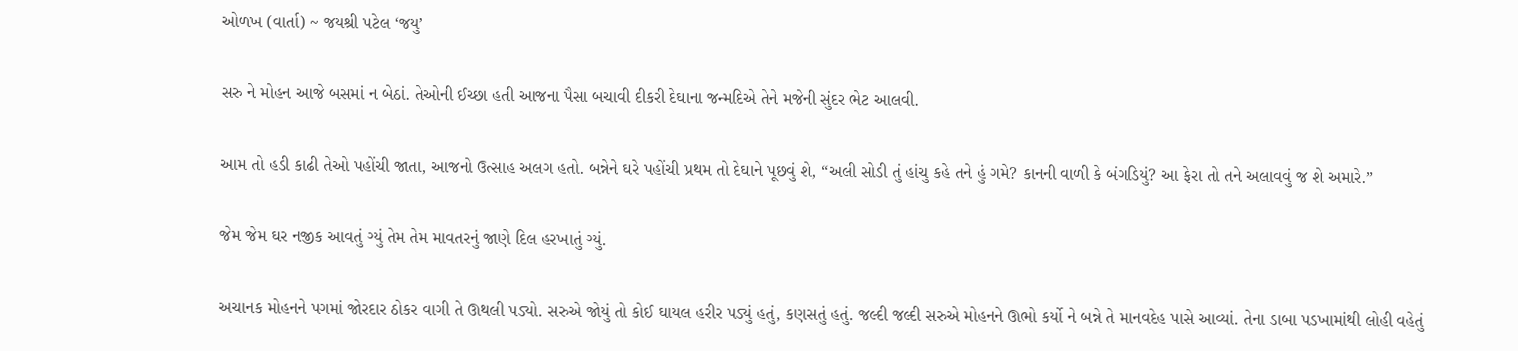ઓળખ (વાર્તા) ~ જયશ્રી પટેલ ‘જયુ’

સરુ ને મોહન આજે બસમાં ન બેઠાં. તેઓની ઈચ્છા હતી આજના પૈસા બચાવી દીકરી દેઘાના જન્મદિએ તેને મજેની સુંદર ભેટ આલવી.

આમ તો હડી કાઢી તેઓ પહોંચી જાતા, આજનો ઉત્સાહ અલગ હતો. બન્નેને ઘરે પહોંચી પ્રથમ તો દેઘાને પૂછવું શે, “અલી સોડી તું હાંચુ કહે તને હું ગમે? કાનની વાળી કે બંગડિયું? આ ફેરા તો તને અલાવવું જ શે અમારે.”

જેમ જેમ ઘર નજીક આવતું ગ્યું તેમ તેમ માવતરનું જાણે દિલ હરખાતું ગ્યું.

અચાનક મોહનને પગમાં જોરદાર ઠોકર વાગી તે ઊથલી પડ્યો. સરુએ જોયું તો કોઈ ઘાયલ હરીર પડ્યું હતું, કણસતું હતું. જલ્દી જલ્દી સરુએ મોહનને ઊભો કર્યો ને બન્ને તે માનવદેહ પાસે આવ્યાં. તેના ડાબા પડખામાંથી લોહી વહેતું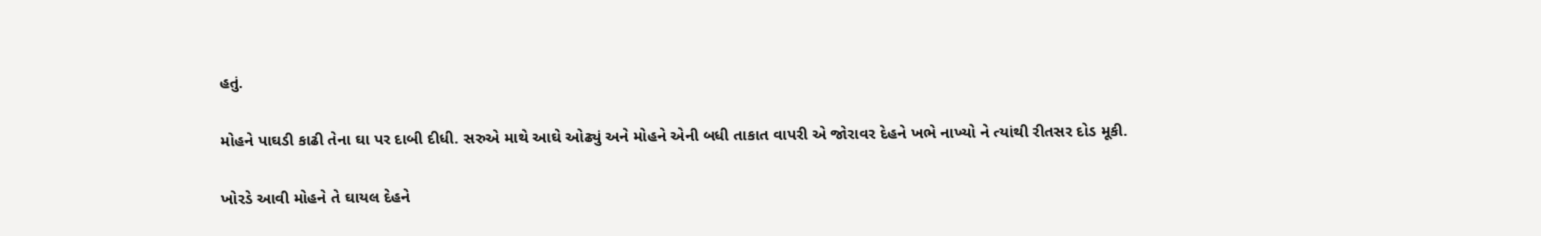હતું.

મોહને પાઘડી કાઢી તેના ઘા પર દાબી દીધી. સરુએ માથે આઘે ઓઢ્યું અને મોહને એની બધી તાકાત વાપરી એ જોરાવર દેહને ખભે નાખ્યો ને ત્યાંથી રીતસર દોડ મૂકી.

ખોરડે આવી મોહને તે ઘાયલ દેહને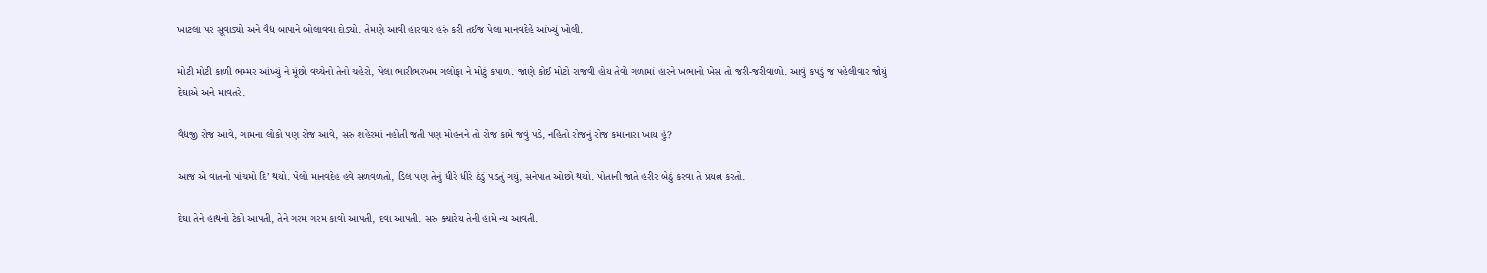ખાટલા પર સૂવાડ્યો અને વૈદ્ય બાપાને બોલાવવા દોડ્યો. તેમણે આવી હારવાર હરું કરી તઈજ પેલા માનવદેહે આંખ્યું ખોલી.

મોટી મોટી કાળી ભમ્મર આંખ્યું ને મૂંછો વચ્ચેનો તેનો ચહેરો, પેલા ભારીભરખમ ગલોફા ને મોટું કપાળ. જાણે કોઈ મોટો રાજવી હોય તેવો ગળામાં હારને ખભાનો ખેસ તો જરી-જરીવાળો. આવું કપડું જ પહેલીવાર જોયું દેઘાએ અને માવતરે.

વૈદ્યજી રોજ આવે, ગામના લોકો પણ રોજ આવે, સરુ શહેરમાં નહોતી જતી પણ મોહનને તો રોજ કામે જવું પડે, નહિતો રોજનું રોજ કમાનારા ખાય હું?

આજ એ વાતનો પાંચમો દિ’ થયો. પેલો માનવદેહ હવે સળવળતો, ડિલ પણ તેનું ધીરે ધીરે ઠંડું પડતું ગયું, સનેપાત ઓછો થયો. પોતાની જાતે હરીર બેઠું કરવા તે પ્રયત્ન કરતો.

દેઘા તેને હાથનો ટેકો આપતી, તેને ગરમ ગરમ કાવો આપતી, દવા આપતી. સરુ ક્યારેય તેની હામે ન્ય આવતી.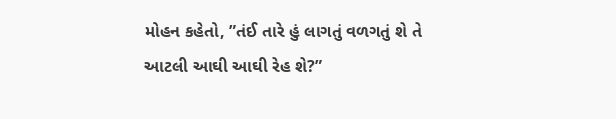મોહન કહેતો, ”તંઈ તારે હું લાગતું વળગતું શે તે આટલી આઘી આઘી રેહ શે?”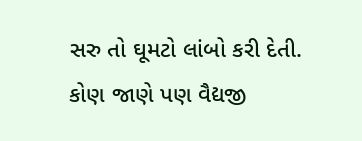સરુ તો ઘૂમટો લાંબો કરી દેતી. કોણ જાણે પણ વૈદ્યજી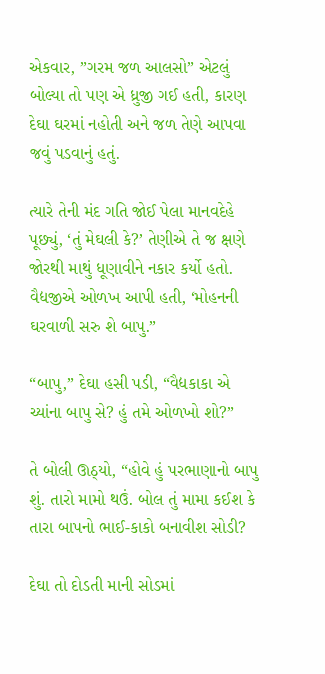એકવાર, ”ગરમ જળ આલસો” એટલું બોલ્યા તો પણ એ ધ્રુજી ગઈ હતી, કારણ દેઘા ઘરમાં નહોતી અને જળ તેણે આપવા જવું પડવાનું હતું.

ત્યારે તેની મંદ ગતિ જોઈ પેલા માનવદેહે પૂછ્યું, ‘તું મેઘલી કે?’ તેણીએ તે જ ક્ષણે જોરથી માથું ધૂણાવીને નકાર કર્યો હતો. વૈદ્યજીએ ઓળખ આપી હતી, ‘મોહનની ઘરવાળી સરુ શે બાપુ.”

“બાપુ,” દેઘા હસી પડી, “વૈદ્યકાકા એ ચ્યાંના બાપુ સે? હું તમે ઓળખો શો?”

તે બોલી ઊઠ્યો, “હોવે હું પરભાણાનો બાપુ શું. તારો મામો થઉં. બોલ તું મામા કઈશ કે તારા બાપનો ભાઈ-કાકો બનાવીશ સોડી?

દેઘા તો દોડતી માની સોડમાં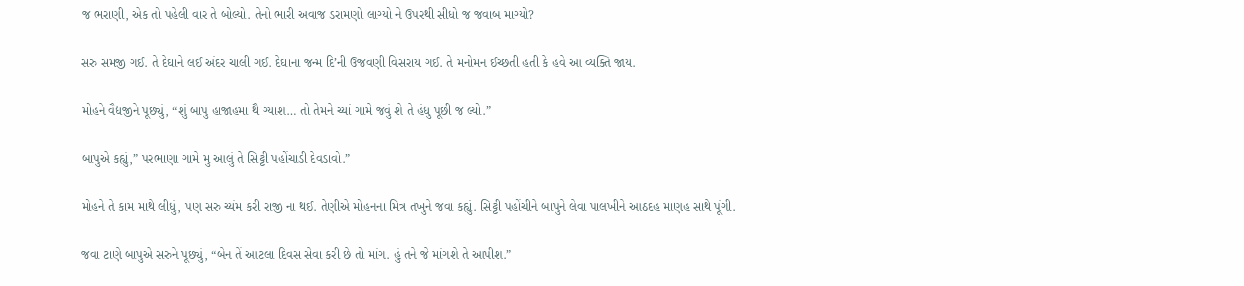જ ભરાણી, એક તો પહેલી વાર તે બોલ્યો. તેનો ભારી અવાજ ડરામણો લાગ્યો ને ઉપરથી સીધો જ જવાબ માગ્યો?

સરુ સમજી ગઈ. તે દેઘાને લઈ અંદર ચાલી ગઈ. દેઘાના જન્મ દિ’ની ઉજવણી વિસરાય ગઈ. તે મનોમન ઈચ્છતી હતી કે હવે આ વ્યક્તિ જાય.

મોહને વૈદ્યજીને પૂછ્યું, “શું બાપુ હાજાહમા થૈ ગ્યાશ… તો તેમને ચ્યાં ગામે જવું શે તે હંધુ પૂછી જ લ્યો.”

બાપુએ કહ્યું,” પરભાણા ગામે મુ આલું તે સિટ્ટી પહોંચાડી દેવડાવો.”

મોહને તે કામ માથે લીધું, પણ સરુ ચ્યંમ કરી રાજી ના થઈ. તેણીએ મોહનના મિત્ર તખુને જવા કહ્યું. સિટ્ટી પહોંચીને બાપુને લેવા પાલખીને આઠદહ માણહ સાથે પૂંગી.

જવા ટાણે બાપુએ સરુને પૂછ્યું, “બેન તેં આટલા દિવસ સેવા કરી છે તો માંગ. હું તને જે માંગશે તે આપીશ.”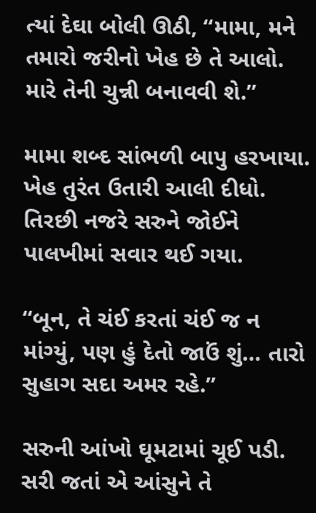ત્યાં દેઘા બોલી ઊઠી, “મામા, મને તમારો જરીનો ખેહ છે તે આલો. મારે તેની ચુન્ની બનાવવી શે.”

મામા શબ્દ સાંભળી બાપુ હરખાયા. ખેહ તુરંત ઉતારી આલી દીધો. તિરછી નજરે સરુને જોઈને પાલખીમાં સવાર થઈ ગયા.

“બૂન, તે ચંઈ કરતાં ચંઈ જ ન માંગ્યું, પણ હું દેતો જાઉં શું… તારો સુહાગ સદા અમર રહે.”

સરુની આંખો ઘૂમટામાં ચૂઈ પડી. સરી જતાં એ આંસુને તે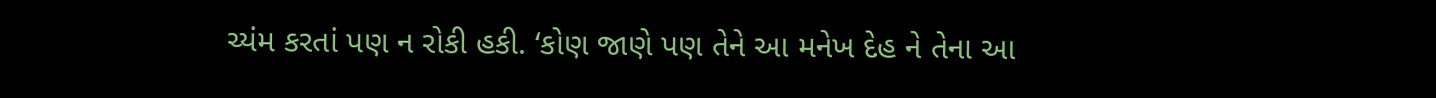ચ્યંમ કરતાં પણ ન રોકી હકી. ‘કોણ જાણે પણ તેને આ મનેખ દેહ ને તેના આ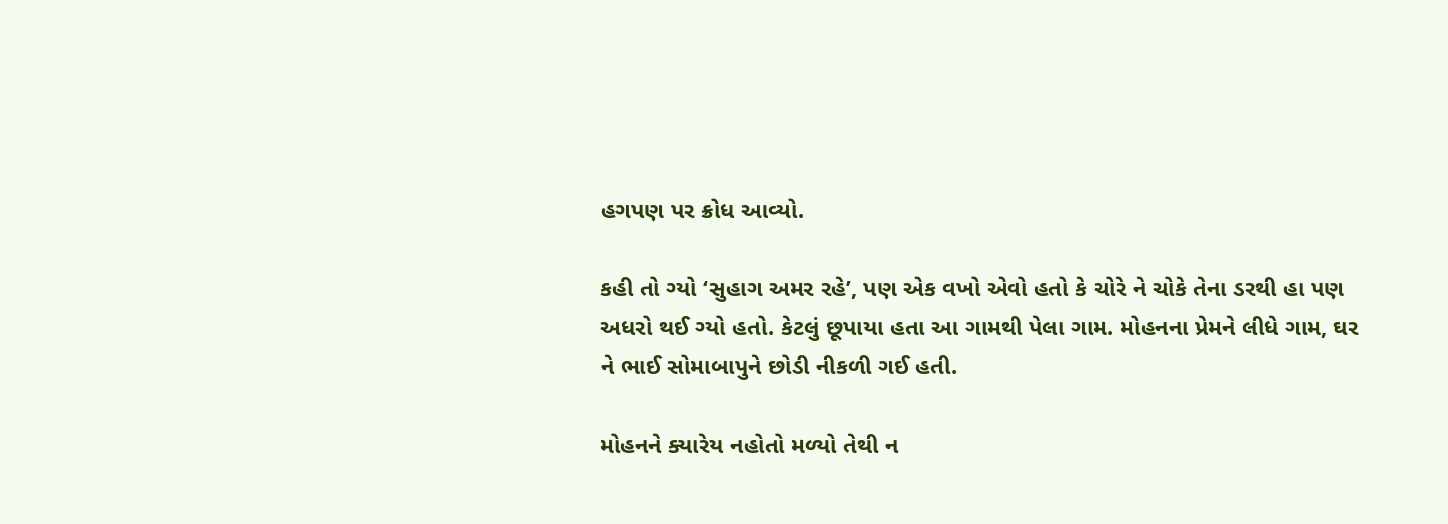હગપણ પર ક્રોધ આવ્યો.

કહી તો ગ્યો ‘સુહાગ અમર રહે’, પણ એક વખો એવો હતો કે ચોરે ને ચોકે તેના ડરથી હા પણ અધરો થઈ ગ્યો હતો. કેટલું છૂપાયા હતા આ ગામથી પેલા ગામ. મોહનના પ્રેમને લીધે ગામ, ઘર ને ભાઈ સોમાબાપુને છોડી નીકળી ગઈ હતી.

મોહનને ક્યારેય નહોતો મળ્યો તેથી ન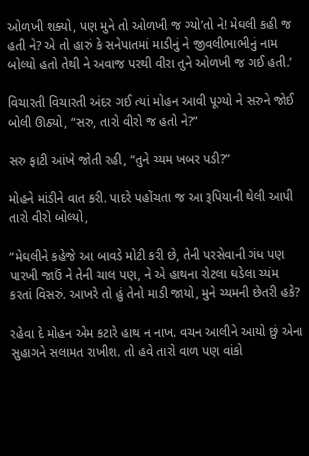ઓળખી શક્યો, પણ મુને તો ઓળખી જ ગ્યો’તો ને! મેઘલી કહી જ હતી ને? એ તો હારું કે સનેપાતમાં માડીનું ને જીવલીભાભીનું નામ બોલ્યો હતો તેથી ને અવાજ પરથી વીરા તુને ઓળખી જ ગઈ હતી.’

વિચારતી વિચારતી અંદર ગઈ ત્યાં મોહન આવી પૂગ્યો ને સરુને જોઈ બોલી ઊઠ્યો, “સરુ, તારો વીરો જ હતો ને?”

સરુ ફાટી આંખે જોતી રહી, “તુને ચ્યમ ખબર પડી?”

મોહને માંડીને વાત કરી. પાદરે પહોંચતા જ આ રૂપિયાની થેલી આપી તારો વીરો બોલ્યો,

“મેઘલીને કહેજે આ બાવડે મોટી કરી છે, તેની પરસેવાની ગંધ પણ પારખી જાઉં ને તેની ચાલ પણ, ને એ હાથના રોટલા ઘડેલા ચ્યંમ કરતાં વિસરું. આખરે તો હું તેનો માડી જાયો, મુને ચ્યમની છેતરી હકે?

રહેવા દે મોહન એમ કટારે હાથ ન નાખ. વચન આલીને આયો છું એના સુહાગને સલામત રાખીશ. તો હવે તારો વાળ પણ વાંકો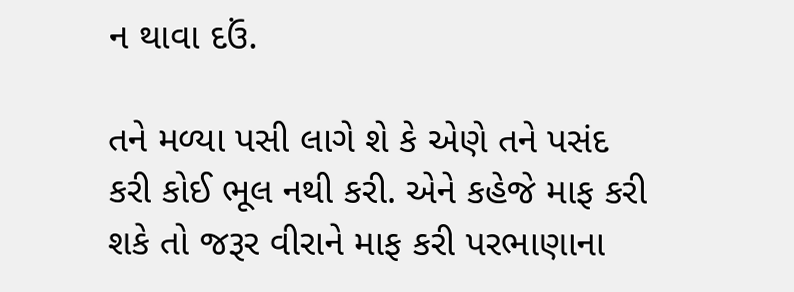ન થાવા દઉં.

તને મળ્યા પસી લાગે શે કે એણે તને પસંદ કરી કોઈ ભૂલ નથી કરી. એને કહેજે માફ કરી શકે તો જરૂર વીરાને માફ કરી પરભાણાના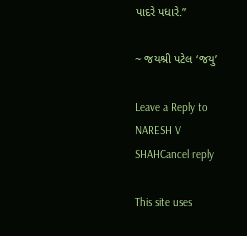પાદરે પધારે.”

~ જયશ્રી પટેલ ‘જયુ’

Leave a Reply to NARESH V SHAHCancel reply

This site uses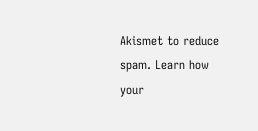Akismet to reduce spam. Learn how your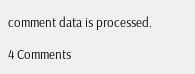comment data is processed.

4 Comments